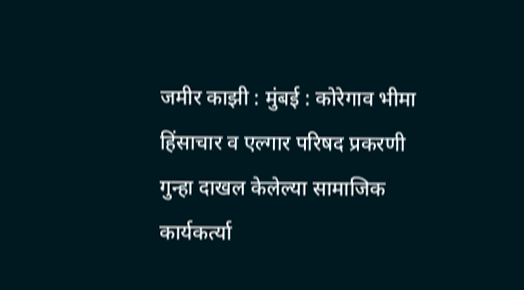जमीर काझी : मुंबई : कोरेगाव भीमा हिंसाचार व एल्गार परिषद प्रकरणी गुन्हा दाखल केलेल्या सामाजिक कार्यकर्त्या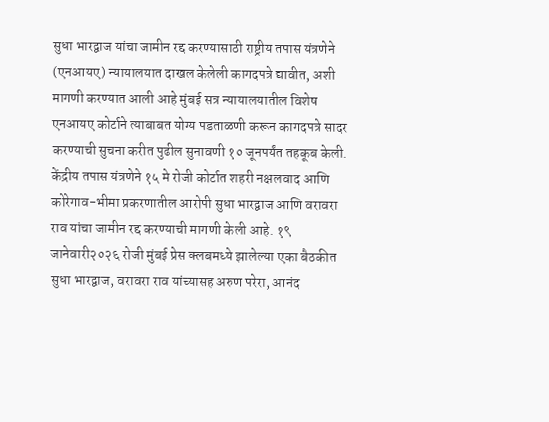सुधा भारद्वाज यांचा जामीन रद्द करण्यासाठी राष्ट्रीय तपास यंत्रणेने (एनआयए) न्यायालयात दाखल केलेली कागदपत्रे द्यावीत, अशी मागणी करण्यात आली आहे मुंबई सत्र न्यायालयातील विशेष एनआयए कोर्टाने त्याबाबत योग्य पडताळणी करून कागदपत्रे सादर करण्याची सुचना करीत पुढील सुनावणी १० जूनपर्यंत तहकूब केली.
केंद्रीय तपास यंत्रणेने १५ मे रोजी कोर्टात शहरी नक्षलवाद आणि कोरेगाव-भीमा प्रकरणातील आरोपी सुधा भारद्वाज आणि वरावरा राव यांचा जामीन रद्द करण्याची मागणी केली आहे. १९ जानेवारी२०२६ रोजी मुंबई प्रेस क्लबमध्ये झालेल्या एका बैठकीत सुधा भारद्वाज, वरावरा राव यांच्यासह अरुण परेरा, आनंद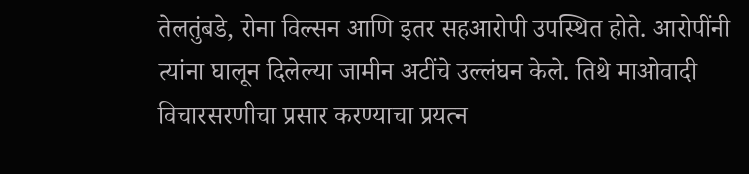तेलतुंबडे, रोना विल्सन आणि इतर सहआरोपी उपस्थित होते. आरोपींनी त्यांना घालून दिलेल्या जामीन अटींचे उल्लंघन केले. तिथे माओवादी विचारसरणीचा प्रसार करण्याचा प्रयत्न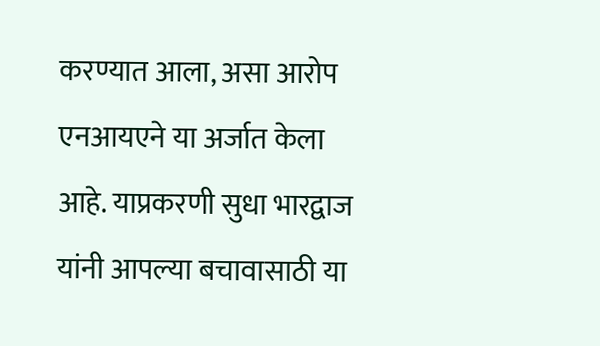करण्यात आला, असा आरोप एनआयएने या अर्जात केला आहे. याप्रकरणी सुधा भारद्वाज यांनी आपल्या बचावासाठी या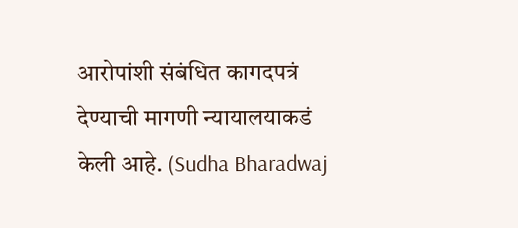आरोपांशी संबंधित कागदपत्रं देण्याची मागणी न्यायालयाकडं केली आहे. (Sudha Bharadwaj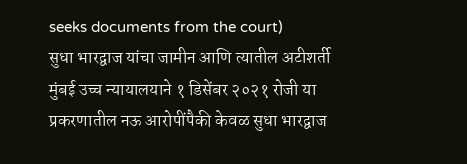seeks documents from the court)
सुधा भारद्वाज यांचा जामीन आणि त्यातील अटीशर्ती
मुंबई उच्च न्यायालयाने १ डिसेंबर २०२१ रोजी या प्रकरणातील नऊ आरोपींपैकी केवळ सुधा भारद्वाज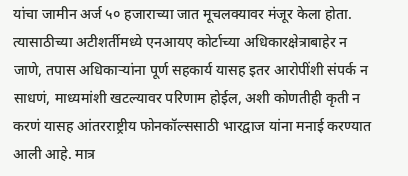यांचा जामीन अर्ज ५० हजाराच्या जात मूचलक्यावर मंजूर केला होता. त्यासाठीच्या अटीशर्तीमध्ये एनआयए कोर्टाच्या अधिकारक्षेत्राबाहेर न जाणे, तपास अधिकाऱ्यांना पूर्ण सहकार्य यासह इतर आरोपींशी संपर्क न साधणं, माध्यमांशी खटल्यावर परिणाम होईल, अशी कोणतीही कृती न करणं यासह आंतरराष्ट्रीय फोनकॉल्ससाठी भारद्वाज यांना मनाई करण्यात आली आहे. मात्र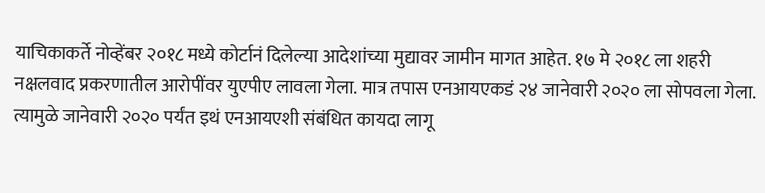याचिकाकर्ते नोव्हेंबर २०१८ मध्ये कोर्टानं दिलेल्या आदेशांच्या मुद्यावर जामीन मागत आहेत. १७ मे २०१८ ला शहरी नक्षलवाद प्रकरणातील आरोपींवर युएपीए लावला गेला. मात्र तपास एनआयएकडं २४ जानेवारी २०२० ला सोपवला गेला. त्यामुळे जानेवारी २०२० पर्यंत इथं एनआयएशी संबंधित कायदा लागू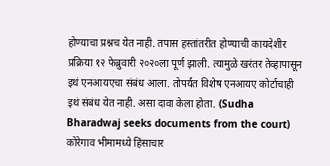होण्याचा प्रश्नच येत नाही. तपास हस्तांतरीत होण्याची कायदेशीर प्रक्रिया १२ फेब्रुवारी २०२०ला पूर्ण झाली. त्यामुळे खरंतर तेव्हापासून इथं एनआयएचा संबंध आला. तोपर्यंत विशेष एनआयए कोर्टाचाही इथं संबंध येत नाही. असा दावा केला होता. (Sudha Bharadwaj seeks documents from the court)
कोरेगाव भीमामध्ये हिंसाचार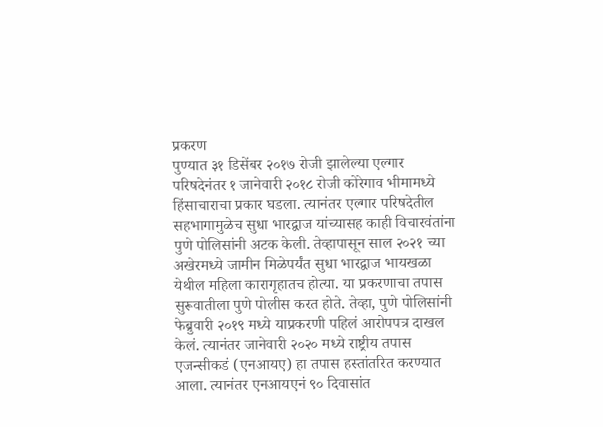प्रकरण
पुण्यात ३१ डिसेंबर २०१७ रोजी झालेल्या एल्गार परिषदेनंतर १ जानेवारी २०१८ रोजी कोरेगाव भीमामध्ये हिंसाचाराचा प्रकार घडला. त्यानंतर एल्गार परिषदेतील सहभागामुळेच सुधा भारद्वाज यांच्यासह काही विचारवंतांना पुणे पोलिसांनी अटक केली. तेव्हापासून साल २०२१ च्या अखेरमध्ये जामीन मिळेपर्यंत सुधा भारद्वाज भायखळा येथील महिला कारागृहातच होत्या. या प्रकरणाचा तपास सुरूवातीला पुणे पोलीस करत होते. तेव्हा, पुणे पोलिसांनी फेब्रुवारी २०१९ मध्ये याप्रकरणी पहिलं आरोपपत्र दाखल केलं. त्यानंतर जानेवारी २०२० मध्ये राष्ट्रीय तपास एजन्सीकडं (एनआयए) हा तपास हस्तांतरित करण्यात आला. त्यानंतर एनआयएनं ९० दिवासांत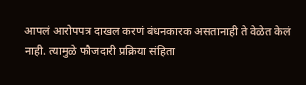आपलं आरोपपत्र दाखल करणं बंधनकारक असतानाही ते वेळेत केलं नाही. त्यामुळे फौजदारी प्रक्रिया संहिता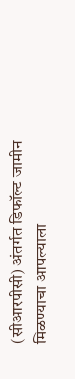(सीआरपीसी) अंतर्गत डिफॉल्ट जामीन मिळण्याचा आपल्याला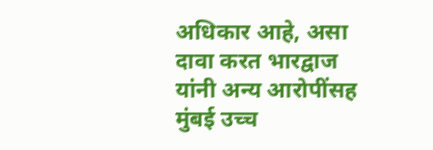अधिकार आहे, असा दावा करत भारद्वाज यांनी अन्य आरोपींसह मुंबई उच्च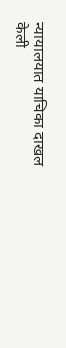न्यायालयात याचिका दाखल केली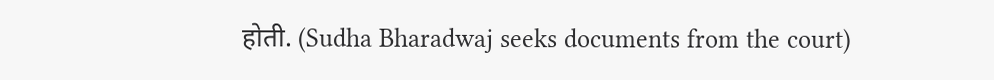होती. (Sudha Bharadwaj seeks documents from the court)